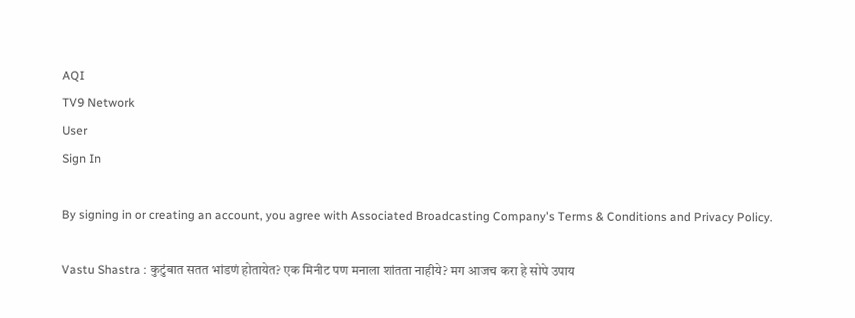AQI
TV9 Network
User
Sign In

By signing in or creating an account, you agree with Associated Broadcasting Company's Terms & Conditions and Privacy Policy.

Vastu Shastra : कुटुंबात सतत भांडणं होतायेत? एक मिनीट पण मनाला शांतता नाहीये? मग आजच करा हे सोपे उपाय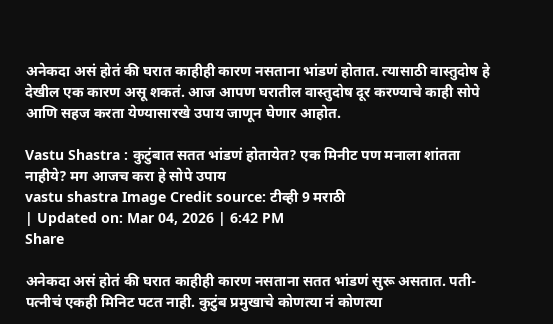अनेकदा असं होतं की घरात काहीही कारण नसताना भांडणं होतात. त्यासाठी वास्तुदोष हे देखील एक कारण असू शकतं. आज आपण घरातील वास्तुदोष दूर करण्याचे काही सोपे आणि सहज करता येण्यासारखे उपाय जाणून घेणार आहोत.

Vastu Shastra : कुटुंबात सतत भांडणं होतायेत? एक मिनीट पण मनाला शांतता नाहीये? मग आजच करा हे सोपे उपाय
vastu shastra Image Credit source: टीव्ही 9 मराठी
| Updated on: Mar 04, 2026 | 6:42 PM
Share

अनेकदा असं होतं की घरात काहीही कारण नसताना सतत भांडणं सुरू असतात. पती-पत्नीचं एकही मिनिट पटत नाही. कुटुंब प्रमुखाचे कोणत्या नं कोणत्या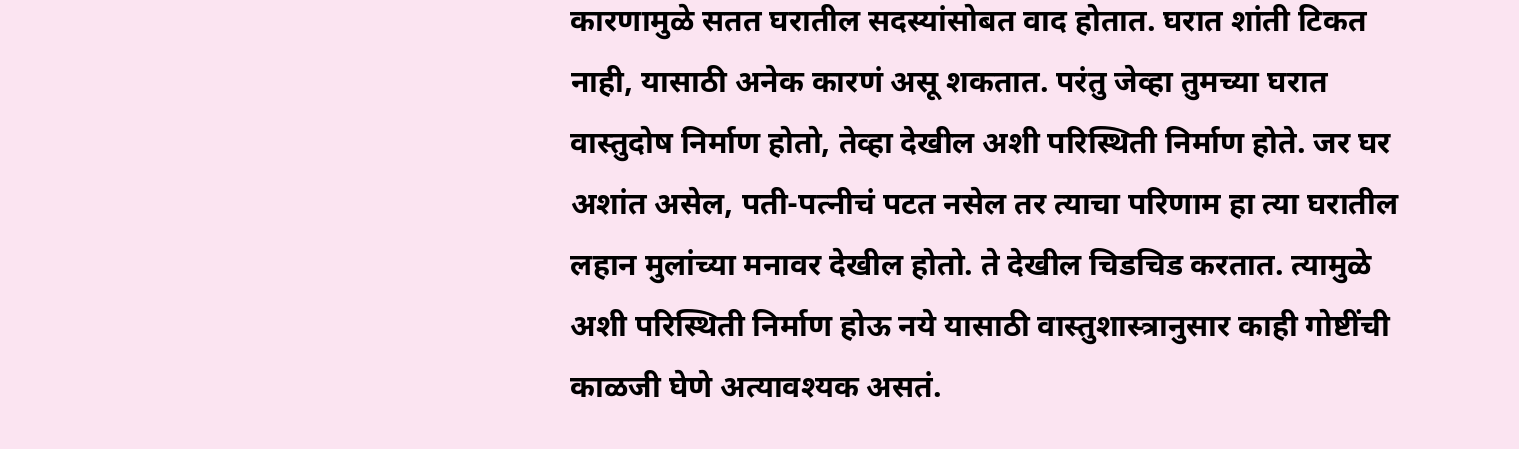कारणामुळे सतत घरातील सदस्यांसोबत वाद होतात. घरात शांती टिकत नाही, यासाठी अनेक कारणं असू शकतात. परंतु जेव्हा तुमच्या घरात वास्तुदोष निर्माण होतो, तेव्हा देखील अशी परिस्थिती निर्माण होते. जर घर अशांत असेल, पती-पत्नीचं पटत नसेल तर त्याचा परिणाम हा त्या घरातील लहान मुलांच्या मनावर देखील होतो. ते देखील चिडचिड करतात. त्यामुळे अशी परिस्थिती निर्माण होऊ नये यासाठी वास्तुशास्त्रानुसार काही गोष्टींची काळजी घेणे अत्यावश्यक असतं.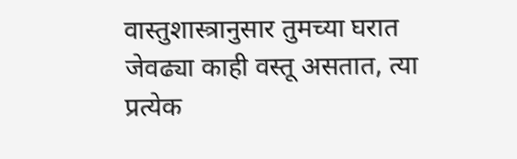वास्तुशास्त्रानुसार तुमच्या घरात जेवढ्या काही वस्तू असतात, त्या प्रत्येक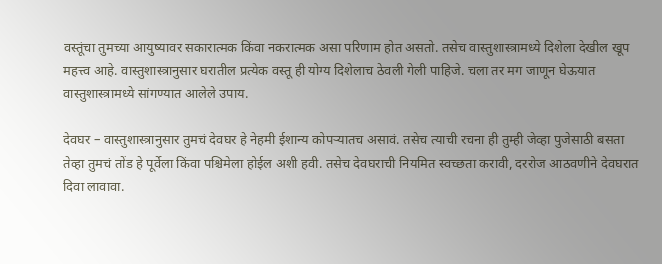वस्तूंचा तुमच्या आयुष्यावर सकारात्मक किंवा नकरात्मक असा परिणाम होत असतो. तसेच वास्तुशास्त्रामध्ये दिशेला देखील खूप महत्त्व आहे. वास्तुशास्त्रानुसार घरातील प्रत्येक वस्तू ही योग्य दिशेलाच ठेवली गेली पाहिजे. चला तर मग जाणून घेऊयात वास्तुशास्त्रामध्ये सांगण्यात आलेले उपाय.

देवघर – वास्तुशास्त्रानुसार तुमचं देवघर हे नेहमी ईशान्य कोपऱ्यातच असावं. तसेच त्याची रचना ही तुम्ही जेव्हा पुजेसाठी बसता तेव्हा तुमचं तोंड हे पूर्वेला किंवा पश्चिमेला होईल अशी हवी. तसेच देवघराची नियमित स्वच्छता करावी, दररोज आठवणीने देवघरात दिवा लावावा.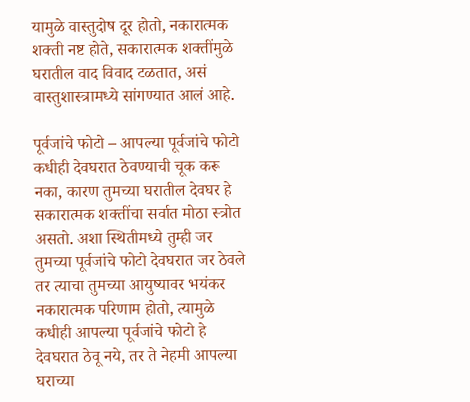यामुळे वास्तुदोष दूर होतो, नकारात्मक शक्ती नष्ट होते, सकारात्मक शक्तींमुळे घरातील वाद विवाद टळतात, असं वास्तुशास्त्रामध्ये सांगण्यात आलं आहे.

पूर्वजांचे फोटो – आपल्या पूर्वजांचे फोटो कधीही देवघरात ठेवण्याची चूक करू नका, कारण तुमच्या घरातील देवघर हे सकारात्मक शक्तींचा सर्वात मोठा स्त्रोत असतो. अशा स्थितीमध्ये तुम्ही जर तुमच्या पूर्वजांचे फोटो देवघरात जर ठेवले तर त्याचा तुमच्या आयुष्यावर भयंकर नकारात्मक परिणाम होतो, त्यामुळे कधीही आपल्या पूर्वजांचे फोटो हे देवघरात ठेवू नये, तर ते नेहमी आपल्या घराच्या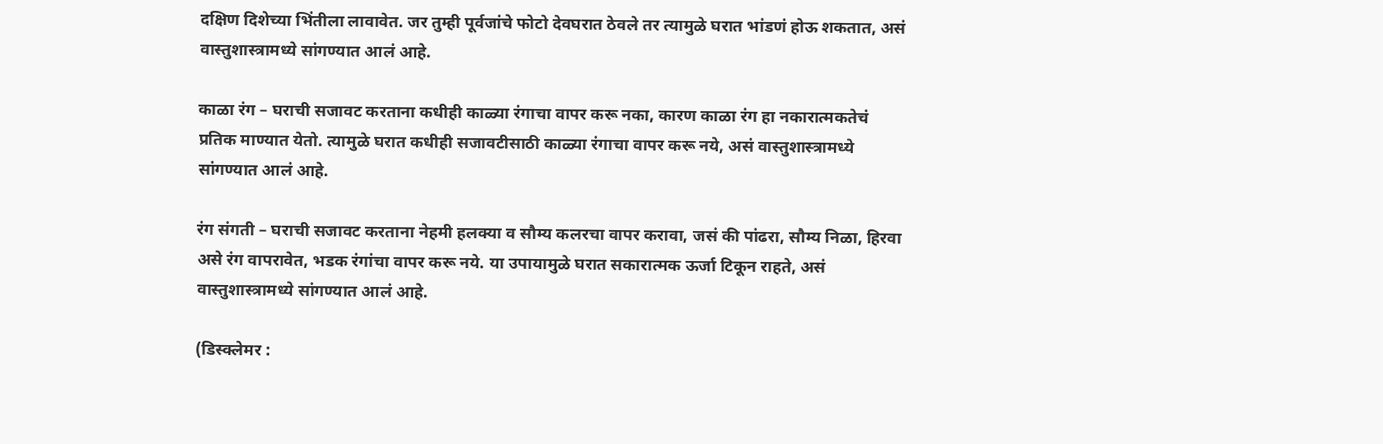दक्षिण दिशेच्या भिंतीला लावावेत. जर तुम्ही पूर्वजांचे फोटो देवघरात ठेवले तर त्यामुळे घरात भांडणं होऊ शकतात, असं वास्तुशास्त्रामध्ये सांगण्यात आलं आहे.

काळा रंग – घराची सजावट करताना कधीही काळ्या रंगाचा वापर करू नका, कारण काळा रंग हा नकारात्मकतेचं प्रतिक माण्यात येतो. त्यामुळे घरात कधीही सजावटीसाठी काळ्या रंगाचा वापर करू नये, असं वास्तुशास्त्रामध्ये सांगण्यात आलं आहे.

रंग संगती – घराची सजावट करताना नेहमी हलक्या व सौम्य कलरचा वापर करावा, जसं की पांढरा, सौम्य निळा, हिरवा असे रंग वापरावेत, भडक रंगांचा वापर करू नये. या उपायामुळे घरात सकारात्मक ऊर्जा टिकून राहते, असं वास्तुशास्त्रामध्ये सांगण्यात आलं आहे.

(डिस्क्लेमर :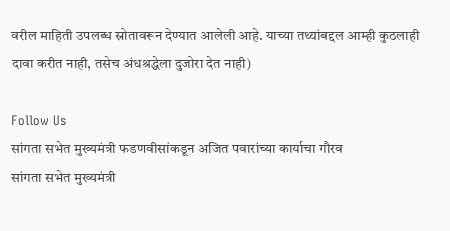वरील माहिती उपलब्ध स्रोतावरून देण्यात आलेली आहे. याच्या तथ्यांबद्दल आम्ही कुठलाही दावा करीत नाही, तसेच अंधश्रद्धेला दुजोरा देत नाही)

Follow Us
सांगता सभेत मुख्यमंत्री फडणवीसांकडून अजित पवारांच्या कार्याचा गौरव
सांगता सभेत मुख्यमंत्री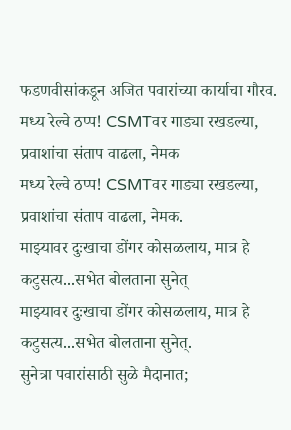फडणवीसांकडून अजित पवारांच्या कार्याचा गौरव.
मध्य रेल्वे ठप्प! CSMTवर गाड्या रखडल्या, प्रवाशांचा संताप वाढला, नेमक
मध्य रेल्वे ठप्प! CSMTवर गाड्या रखडल्या, प्रवाशांचा संताप वाढला, नेमक.
माझ्यावर दुःखाचा डोंगर कोसळलाय, मात्र हे कटुसत्य...सभेत बोलताना सुनेत्
माझ्यावर दुःखाचा डोंगर कोसळलाय, मात्र हे कटुसत्य...सभेत बोलताना सुनेत्.
सुनेत्रा पवारांसाठी सुळे मैदानात;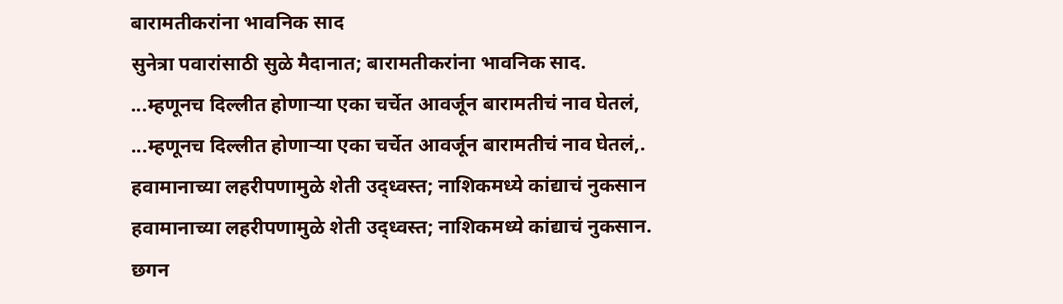बारामतीकरांना भावनिक साद
सुनेत्रा पवारांसाठी सुळे मैदानात; बारामतीकरांना भावनिक साद.
...म्हणूनच दिल्लीत होणाऱ्या एका चर्चेत आवर्जून बारामतीचं नाव घेतलं,
...म्हणूनच दिल्लीत होणाऱ्या एका चर्चेत आवर्जून बारामतीचं नाव घेतलं,.
हवामानाच्या लहरीपणामुळे शेती उद्ध्वस्त; नाशिकमध्ये कांद्याचं नुकसान
हवामानाच्या लहरीपणामुळे शेती उद्ध्वस्त; नाशिकमध्ये कांद्याचं नुकसान.
छगन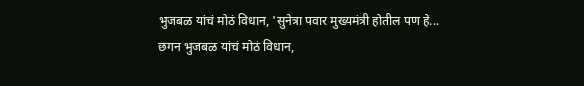भुजबळ यांचं मोठं विधान, 'सुनेत्रा पवार मुख्यमंत्री होतील पण हे...
छगन भुजबळ यांचं मोठं विधान,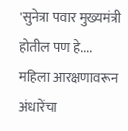'सुनेत्रा पवार मुख्यमंत्री होतील पण हे....
महिला आरक्षणावरून अंधारेंचा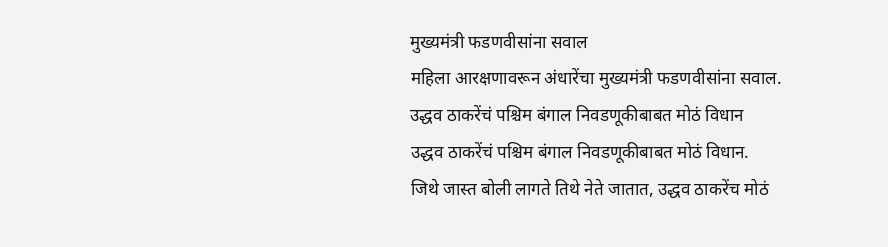मुख्यमंत्री फडणवीसांना सवाल
महिला आरक्षणावरून अंधारेंचा मुख्यमंत्री फडणवीसांना सवाल.
उद्धव ठाकरेंचं पश्चिम बंगाल निवडणूकीबाबत मोठं विधान
उद्धव ठाकरेंचं पश्चिम बंगाल निवडणूकीबाबत मोठं विधान.
जिथे जास्त बोली लागते तिथे नेते जातात, उद्धव ठाकरेंच मोठं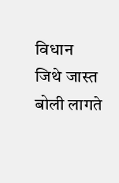विधान
जिथे जास्त बोली लागते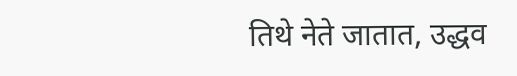तिथे नेते जातात, उद्धव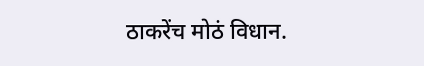ठाकरेंच मोठं विधान.